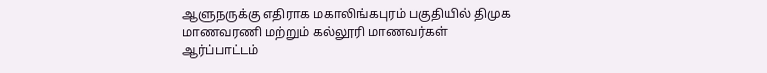ஆளுநருக்கு எதிராக மகாலிங்கபுரம் பகுதியில் திமுக மாணவரணி மற்றும் கல்லூரி மாணவர்கள் ஆர்ப்பாட்டம்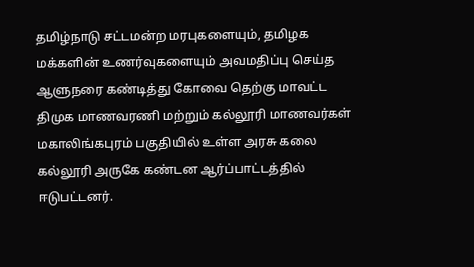தமிழ்நாடு சட்டமன்ற மரபுகளையும், தமிழக மக்களின் உணர்வுகளையும் அவமதிப்பு செய்த ஆளுநரை கண்டித்து கோவை தெற்கு மாவட்ட திமுக மாணவரணி மற்றும் கல்லூரி மாணவர்கள் மகாலிங்கபுரம் பகுதியில் உள்ள அரசு கலை கல்லூரி அருகே கண்டன ஆர்ப்பாட்டத்தில் ஈடுபட்டனர்.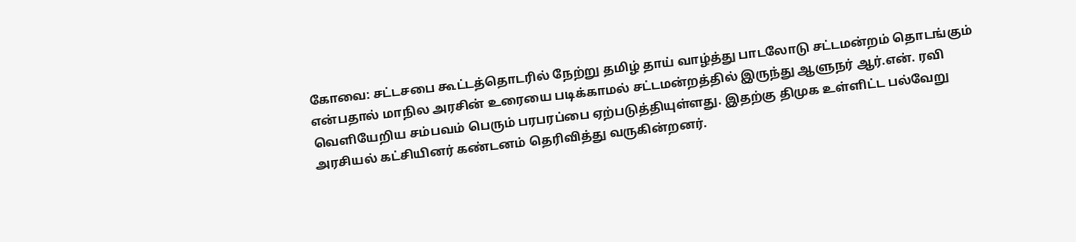கோவை: சட்டசபை கூட்டத்தொடரில் நேற்று தமிழ் தாய் வாழ்த்து பாடலோடு சட்டமன்றம் தொடங்கும் என்பதால் மாநில அரசின் உரையை படிக்காமல் சட்டமன்றத்தில் இருந்து ஆளுநர் ஆர்.என். ரவி வெளியேறிய சம்பவம் பெரும் பரபரப்பை ஏற்படுத்தியுள்ளது. இதற்கு திமுக உள்ளிட்ட பல்வேறு அரசியல் கட்சியினர் கண்டனம் தெரிவித்து வருகின்றனர்.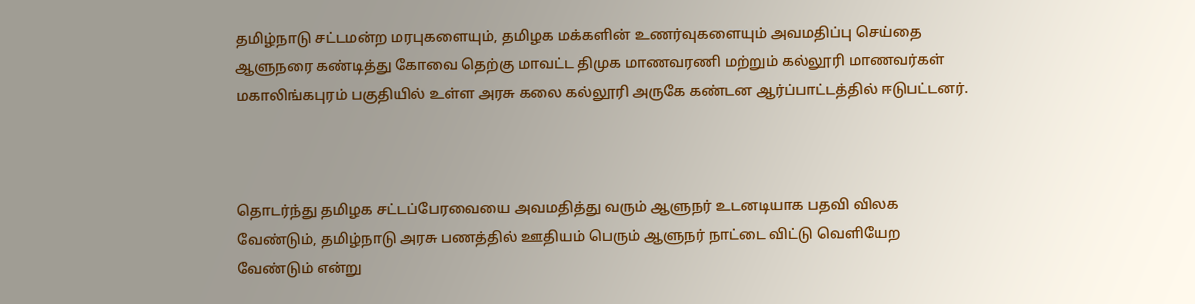தமிழ்நாடு சட்டமன்ற மரபுகளையும், தமிழக மக்களின் உணர்வுகளையும் அவமதிப்பு செய்தை ஆளுநரை கண்டித்து கோவை தெற்கு மாவட்ட திமுக மாணவரணி மற்றும் கல்லூரி மாணவர்கள் மகாலிங்கபுரம் பகுதியில் உள்ள அரசு கலை கல்லூரி அருகே கண்டன ஆர்ப்பாட்டத்தில் ஈடுபட்டனர்.



தொடர்ந்து தமிழக சட்டப்பேரவையை அவமதித்து வரும் ஆளுநர் உடனடியாக பதவி விலக வேண்டும், தமிழ்நாடு அரசு பணத்தில் ஊதியம் பெரும் ஆளுநர் நாட்டை விட்டு வெளியேற வேண்டும் என்று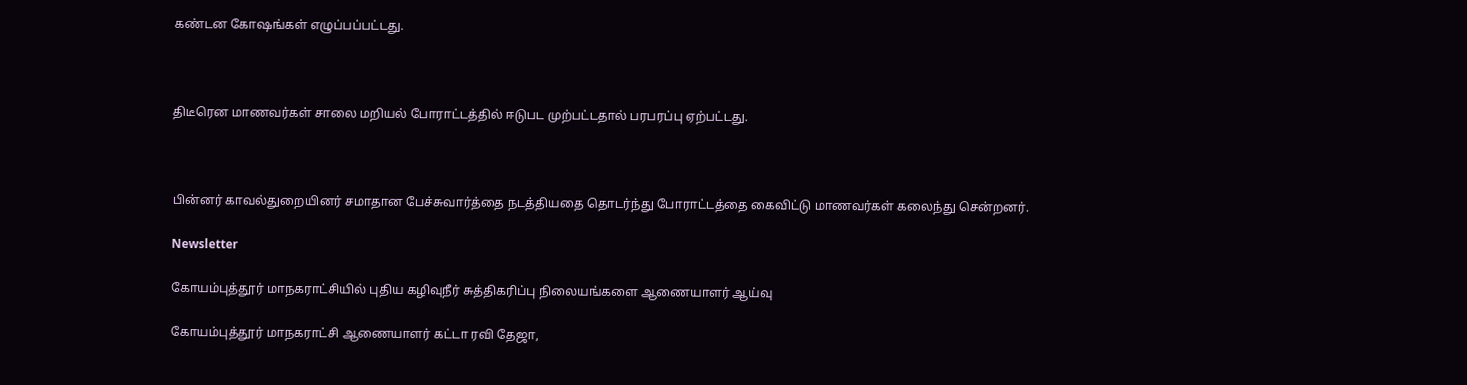கண்டன கோஷங்கள் எழுப்பப்பட்டது.



திடீரென மாணவர்கள் சாலை மறியல் போராட்டத்தில் ஈடுபட முற்பட்டதால் பரபரப்பு ஏற்பட்டது.



பின்னர் காவல்துறையினர் சமாதான பேச்சுவார்த்தை நடத்தியதை தொடர்ந்து போராட்டத்தை கைவிட்டு மாணவர்கள் கலைந்து சென்றனர்.

Newsletter

கோயம்புத்தூர் மாநகராட்சியில் புதிய கழிவுநீர் சுத்திகரிப்பு நிலையங்களை ஆணையாளர் ஆய்வு

கோயம்புத்தூர் மாநகராட்சி ஆணையாளர் கட்டா ரவி தேஜா,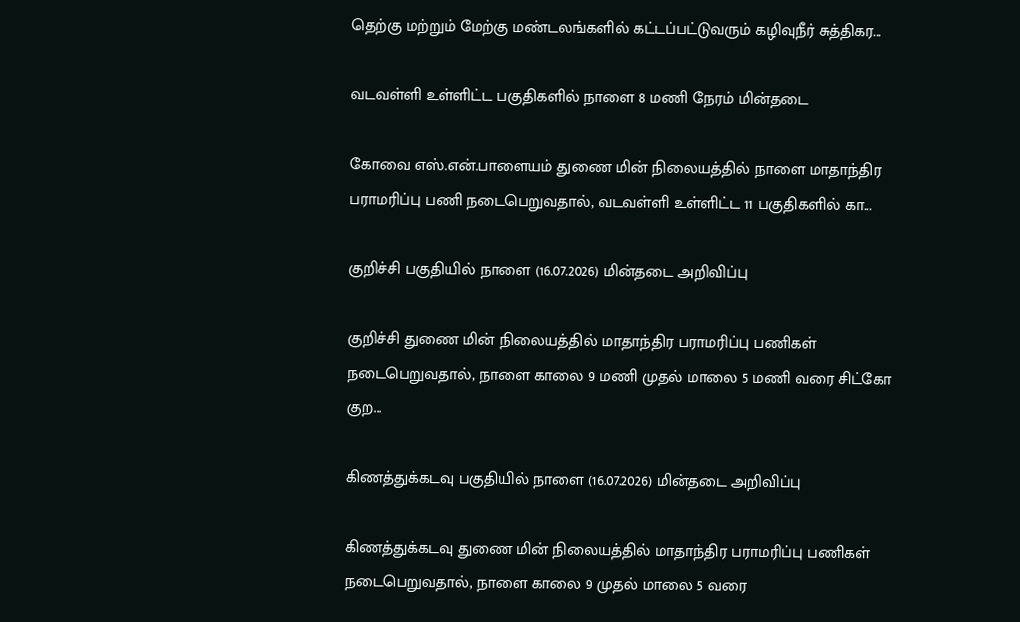தெற்கு மற்றும் மேற்கு மண்டலங்களில் கட்டப்பட்டுவரும் கழிவுநீர் சுத்திகர...

வடவள்ளி உள்ளிட்ட பகுதிகளில் நாளை 8 மணி நேரம் மின்தடை

கோவை எஸ்.என்.பாளையம் துணை மின் நிலையத்தில் நாளை மாதாந்திர பராமரிப்பு பணி நடைபெறுவதால், வடவள்ளி உள்ளிட்ட 11 பகுதிகளில் கா...

குறிச்சி பகுதியில் நாளை (16.07.2026) மின்தடை அறிவிப்பு

குறிச்சி துணை மின் நிலையத்தில் மாதாந்திர பராமரிப்பு பணிகள் நடைபெறுவதால், நாளை காலை 9 மணி முதல் மாலை 5 மணி வரை சிட்கோ குற...

கிணத்துக்கடவு பகுதியில் நாளை (16.07.2026) மின்தடை அறிவிப்பு

கிணத்துக்கடவு துணை மின் நிலையத்தில் மாதாந்திர பராமரிப்பு பணிகள் நடைபெறுவதால், நாளை காலை 9 முதல் மாலை 5 வரை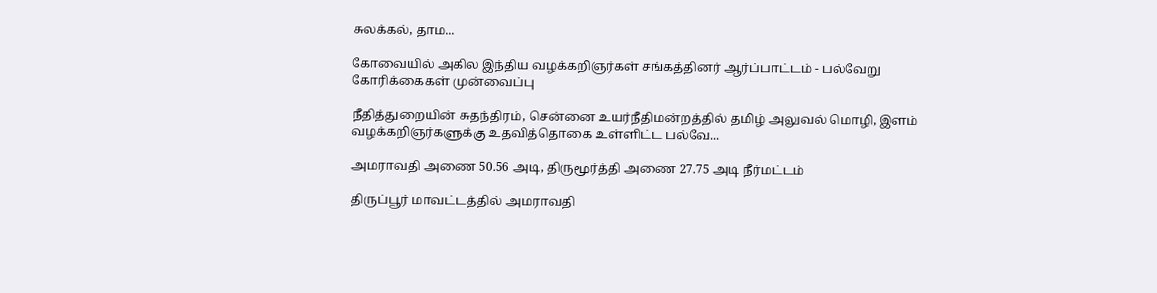சுலக்கல், தாம...

கோவையில் அகில இந்திய வழக்கறிஞர்கள் சங்கத்தினர் ஆர்ப்பாட்டம் - பல்வேறு கோரிக்கைகள் முன்வைப்பு

நீதித்துறையின் சுதந்திரம், சென்னை உயர்நீதிமன்றத்தில் தமிழ் அலுவல் மொழி, இளம் வழக்கறிஞர்களுக்கு உதவித்தொகை உள்ளிட்ட பல்வே...

அமராவதி அணை 50.56 அடி, திருமூர்த்தி அணை 27.75 அடி நீர்மட்டம்

திருப்பூர் மாவட்டத்தில் அமராவதி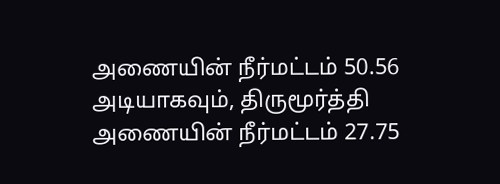அணையின் நீர்மட்டம் 50.56 அடியாகவும், திருமூர்த்தி அணையின் நீர்மட்டம் 27.75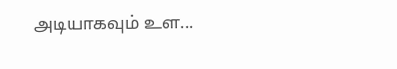அடியாகவும் உள...